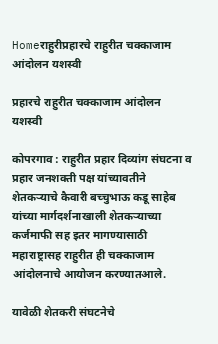Homeराहुरीप्रहारचे राहुरीत चक्काजाम आंदोलन यशस्वी

प्रहारचे राहुरीत चक्काजाम आंदोलन यशस्वी

कोपरगाव : राहुरीत प्रहार दिव्यांग संघटना व प्रहार जनशक्ती पक्ष यांच्यावतीने शेतकऱ्याचे कैवारी बच्चुभाऊ कडू साहेब यांच्या मार्गदर्शनाखाली शेतकऱ्याच्या कर्जमाफी सह इतर मागण्यासाठी महाराष्ट्रासह राहुरीत ही चक्काजाम आंदोलनाचे आयोजन करण्यातआले.

यावेळी शेतकरी संघटनेचे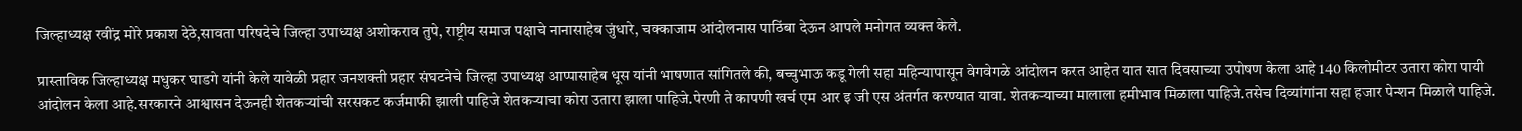जिल्हाध्यक्ष रवींद्र मोरे प्रकाश देठे,सावता परिषदेचे जिल्हा उपाध्यक्ष अशोकराव तुपे, राष्ट्रीय समाज पक्षाचे नानासाहेब जुंधारे, चक्काजाम आंदोलनास पाठिंबा देऊन आपले मनोगत व्यक्त केले.

प्रास्ताविक जिल्हाध्यक्ष मधुकर घाडगे यांनी केले यावेळी प्रहार जनशक्ती प्रहार संघटनेचे जिल्हा उपाध्यक्ष आप्पासाहेब धूस यांनी भाषणात सांगितले की, बच्चुभाऊ कडू गेली सहा महिन्यापासून वेगवेगळे आंदोलन करत आहेत यात सात दिवसाच्या उपोषण केला आहे 140 किलोमीटर उतारा कोरा पायी आंदोलन केला आहे.सरकारने आश्वासन देऊनही शेतकऱ्यांची सरसकट कर्जमाफी झाली पाहिजे शेतकऱ्याचा कोरा उतारा झाला पाहिजे.पेरणी ते कापणी खर्च एम आर इ जी एस अंतर्गत करण्यात यावा. शेतकऱ्याच्या मालाला हमीभाव मिळाला पाहिजे.तसेच दिव्यांगांना सहा हजार पेन्शन मिळाले पाहिजे.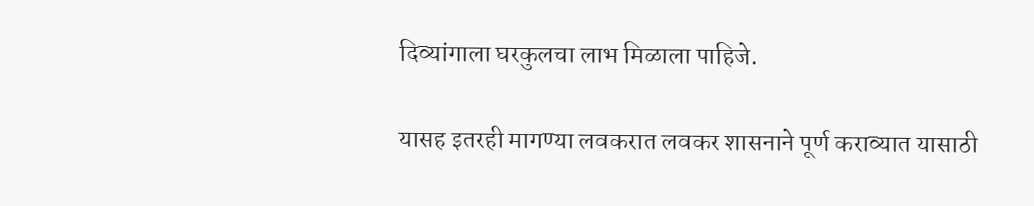दिव्यांगाला घरकुलचा लाभ मिळाला पाहिजे.

यासह इतरही मागण्या लवकरात लवकर शासनाने पूर्ण कराव्यात यासाठी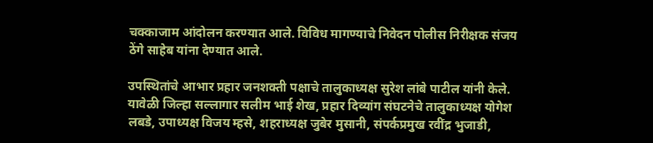चक्काजाम आंदोलन करण्यात आले. विविध मागण्याचे निवेदन पोलीस निरीक्षक संजय ठेंगे साहेब यांना देण्यात आले.

उपस्थितांचे आभार प्रहार जनशक्ती पक्षाचे तालुकाध्यक्ष सुरेश लांबे पाटील यांनी केले. यावेळी जिल्हा सल्लागार सलीम भाई शेख, प्रहार दिव्यांग संघटनेचे तालुकाध्यक्ष योगेश लबडे, उपाध्यक्ष विजय म्हसे, शहराध्यक्ष जुबेर मुसानी, संपर्कप्रमुख रवींद्र भुजाडी,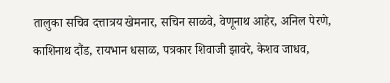तालुका सचिव दत्तात्रय खेमनार, सचिन साळवे, वेणूनाथ आहेर, अनिल पेरणे, काशिनाथ दौंड, रायभान धसाळ, पत्रकार शिवाजी झावरे, केशव जाधव,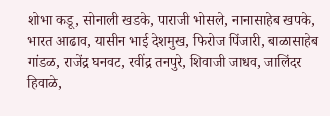शोभा कडू, सोनाली खडके, पाराजी भोसले, नानासाहेब खपके, भारत आढाव, यासीन भाई देशमुख, फिरोज पिंजारी, बाळासाहेब गांडळ, राजेंद्र घनवट, रवींद्र तनपुरे, शिवाजी जाधव, जालिंदर हिवाळे,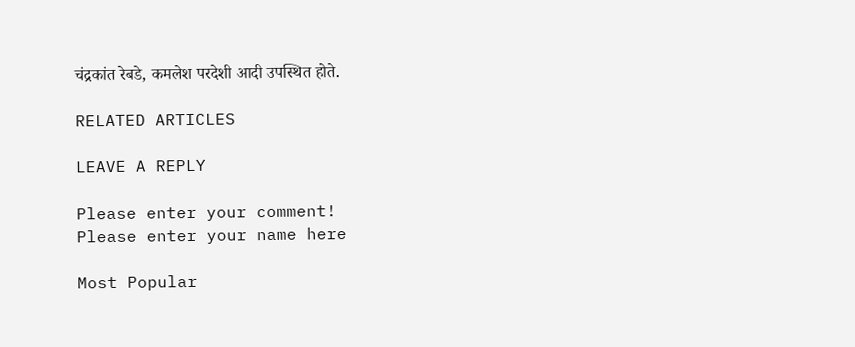चंद्रकांत रेबडे, कमलेश परदेशी आदी उपस्थित होते.

RELATED ARTICLES

LEAVE A REPLY

Please enter your comment!
Please enter your name here

Most Popular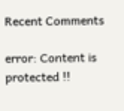Recent Comments

error: Content is protected !!